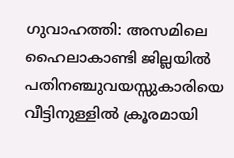ഗുവാഹത്തി: അസമിലെ ഹൈലാകാണ്ടി ജില്ലയിൽ പതിനഞ്ചുവയസ്സുകാരിയെ വീട്ടിനുള്ളിൽ ക്രൂരമായി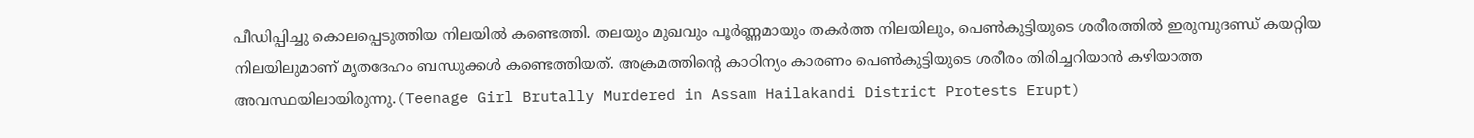പീഡിപ്പിച്ചു കൊലപ്പെടുത്തിയ നിലയിൽ കണ്ടെത്തി. തലയും മുഖവും പൂർണ്ണമായും തകർത്ത നിലയിലും, പെൺകുട്ടിയുടെ ശരീരത്തിൽ ഇരുമ്പുദണ്ഡ് കയറ്റിയ നിലയിലുമാണ് മൃതദേഹം ബന്ധുക്കൾ കണ്ടെത്തിയത്. അക്രമത്തിന്റെ കാഠിന്യം കാരണം പെൺകുട്ടിയുടെ ശരീരം തിരിച്ചറിയാൻ കഴിയാത്ത അവസ്ഥയിലായിരുന്നു.(Teenage Girl Brutally Murdered in Assam Hailakandi District Protests Erupt)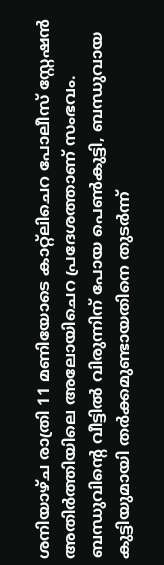ശനിയാഴ്ച രാത്രി 11 മണിയോടെ കാറ്റ്ലിചെറ പോലീസ് സ്റ്റേഷൻ അതിർത്തിയിലെ അലോയിചെറ പ്രദേശത്താണ് സംഭവം. ബന്ധുവിന്റെ വീട്ടിൽ വിരുന്നിന് പോയ പെൺകുട്ടി, ബന്ധുവായ കുട്ടിയുമായി തർക്കമുണ്ടായതിനെ തുടർന്ന്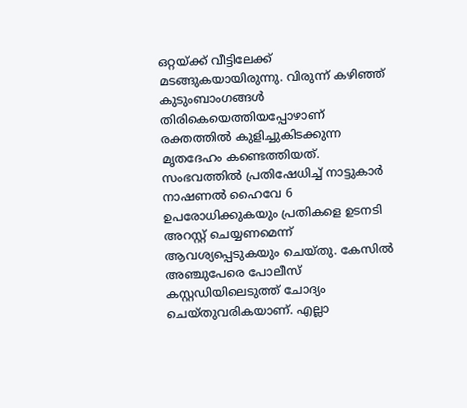ഒറ്റയ്ക്ക് വീട്ടിലേക്ക് മടങ്ങുകയായിരുന്നു. വിരുന്ന് കഴിഞ്ഞ് കുടുംബാംഗങ്ങൾ തിരികെയെത്തിയപ്പോഴാണ് രക്തത്തിൽ കുളിച്ചുകിടക്കുന്ന മൃതദേഹം കണ്ടെത്തിയത്.
സംഭവത്തിൽ പ്രതിഷേധിച്ച് നാട്ടുകാർ നാഷണൽ ഹൈവേ 6 ഉപരോധിക്കുകയും പ്രതികളെ ഉടനടി അറസ്റ്റ് ചെയ്യണമെന്ന് ആവശ്യപ്പെടുകയും ചെയ്തു. കേസിൽ അഞ്ചുപേരെ പോലീസ് കസ്റ്റഡിയിലെടുത്ത് ചോദ്യം ചെയ്തുവരികയാണ്. എല്ലാ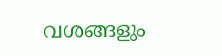വശങ്ങളും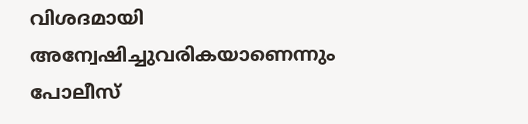വിശദമായി അന്വേഷിച്ചുവരികയാണെന്നും പോലീസ്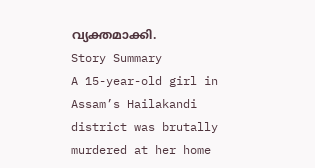വ്യക്തമാക്കി.
Story Summary
A 15-year-old girl in Assam’s Hailakandi district was brutally murdered at her home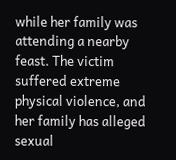while her family was attending a nearby feast. The victim suffered extreme physical violence, and her family has alleged sexual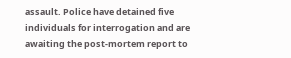assault. Police have detained five individuals for interrogation and are awaiting the post-mortem report to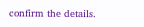confirm the details.